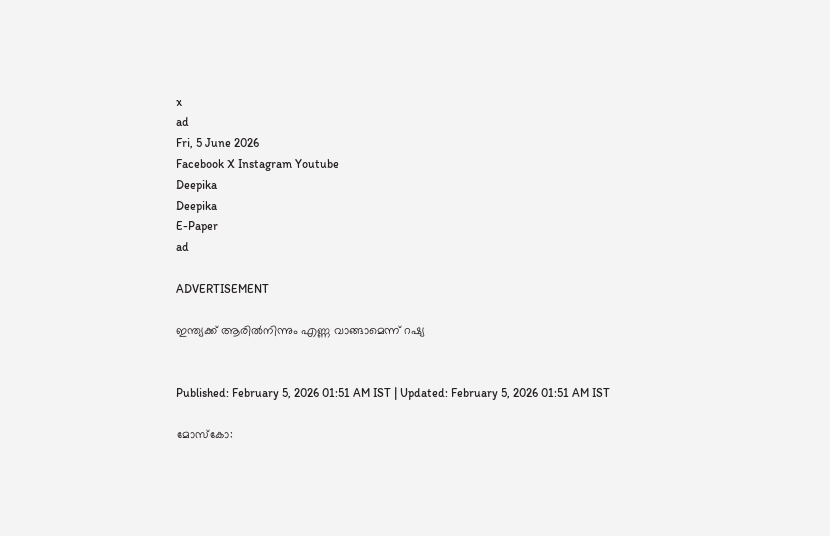x
ad
Fri, 5 June 2026
Facebook X Instagram Youtube
Deepika
Deepika
E-Paper
ad

ADVERTISEMENT

ഇന്ത്യക്ക് ആരിൽനിന്നും എണ്ണ വാങ്ങാമെന്ന് റഷ്യ


Published: February 5, 2026 01:51 AM IST | Updated: February 5, 2026 01:51 AM IST

മോസ്കോ: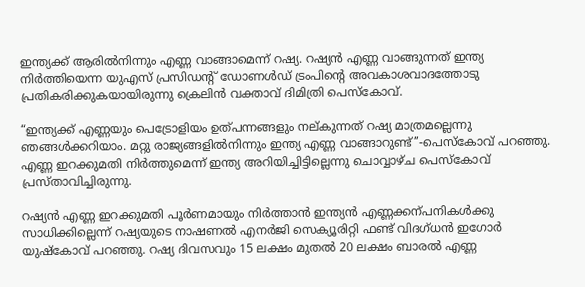ഇന്ത്യക്ക് ആരിൽനിന്നും എണ്ണ വാങ്ങാമെന്ന് റഷ്യ. റഷ്യൻ എണ്ണ വാങ്ങുന്നത് ഇന്ത്യ നിർത്തിയെന്ന യുഎസ് പ്രസിഡന്‍റ് ഡോണൾഡ് ട്രംപിന്‍റെ അവകാശവാദത്തോടു പ്രതികരിക്കുകയായിരുന്നു ക്രെലിൻ വക്താവ് ദിമിത്രി പെസ്കോവ്.

“ഇന്ത്യക്ക് എണ്ണയും പെട്രോളിയം ഉത്പന്നങ്ങളും നല്കുന്നത് റഷ്യ മാത്രമല്ലെന്നു ഞങ്ങൾക്കറിയാം. മറ്റു രാജ്യങ്ങളിൽനിന്നും ഇന്ത്യ എണ്ണ വാങ്ങാറുണ്ട്’’-പെസ്കോവ് പറഞ്ഞു. എണ്ണ ഇറക്കുമതി നിർത്തുമെന്ന് ഇന്ത്യ അറിയിച്ചിട്ടില്ലെന്നു ചൊവ്വാഴ്ച പെസ്കോവ് പ്രസ്താവിച്ചിരുന്നു.

റഷ്യൻ എണ്ണ ഇറക്കുമതി പൂർണമായും നിർത്താൻ ഇന്ത്യൻ എണ്ണക്കന്പനികൾക്കു സാധിക്കില്ലെന്ന് റഷ്യയുടെ നാഷണൽ എനർജി സെക്യൂരിറ്റി ഫണ്ട് വിദഗ്ധൻ ഇഗോർ യുഷ്കോവ് പറഞ്ഞു. റഷ്യ ദിവസവും 15 ലക്ഷം മുതൽ 20 ലക്ഷം ബാരൽ എണ്ണ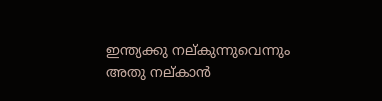ഇന്ത്യക്കു നല്കുന്നുവെന്നും അതു നല്കാൻ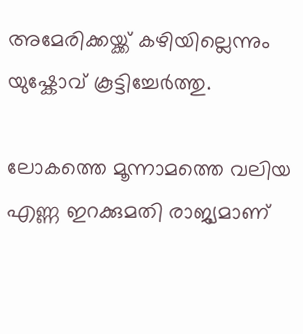അമേരിക്കയ്ക്ക് കഴിയില്ലെന്നും യുഷ്കോവ് കൂട്ടിച്ചേർത്തു.

ലോകത്തെ മൂന്നാമത്തെ വലിയ എണ്ണ ഇറക്കുമതി രാജ്യമാണ്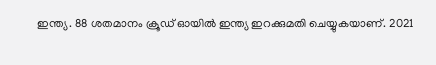ഇന്ത്യ. 88 ശതമാനം ക്രൂഡ് ഓയിൽ ഇന്ത്യ ഇറക്കുമതി ചെയ്യുകയാണ്. 2021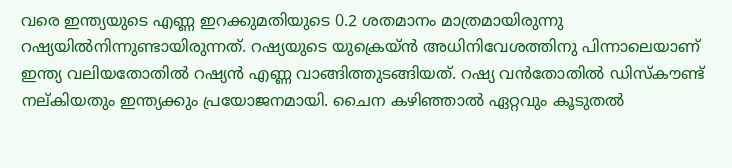വരെ ഇന്ത്യയുടെ എണ്ണ ഇറക്കുമതിയുടെ 0.2 ശതമാനം മാത്രമായിരുന്നു റഷ്യയിൽനിന്നുണ്ടായിരുന്നത്. റഷ്യയുടെ യുക്രെയ്ൻ അധിനിവേശത്തിനു പിന്നാലെയാണ് ഇന്ത്യ വലിയതോതിൽ റഷ്യൻ എണ്ണ വാങ്ങിത്തുടങ്ങിയത്. റഷ്യ വൻതോതിൽ ഡിസ്കൗണ്ട് നല്കിയതും ഇന്ത്യക്കും പ്രയോജനമായി. ചൈന കഴിഞ്ഞാൽ ഏറ്റവും കൂടുതൽ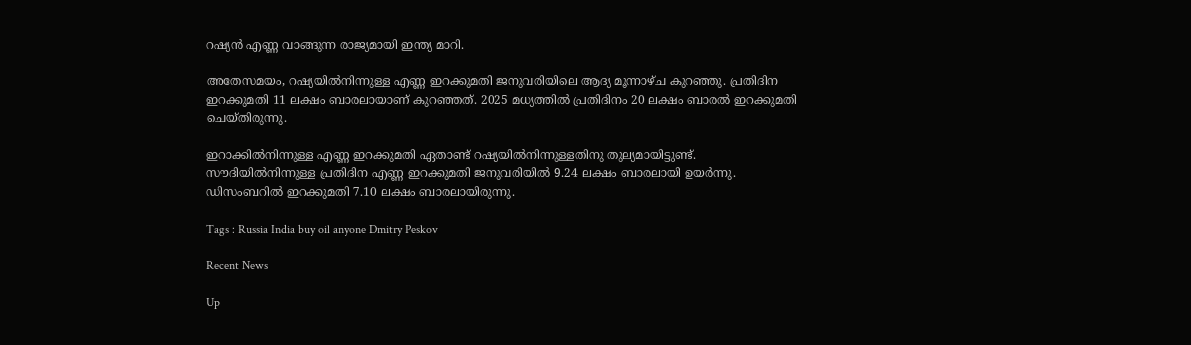റഷ്യൻ എണ്ണ വാങ്ങുന്ന രാജ്യമായി ഇന്ത്യ മാറി.

അതേസമയം, റഷ്യയിൽനിന്നുള്ള എണ്ണ ഇറക്കുമതി ജനുവരിയിലെ ആദ്യ മൂന്നാഴ്ച കുറഞ്ഞു. പ്രതിദിന ഇറക്കുമതി 11 ലക്ഷം ബാരലായാണ് കുറഞ്ഞത്. 2025 മധ്യത്തിൽ പ്രതിദിനം 20 ലക്ഷം ബാരൽ ഇറക്കുമതി ചെയ്തിരുന്നു.

ഇറാക്കിൽനിന്നുള്ള എണ്ണ ഇറക്കുമതി ഏതാണ്ട് റഷ്യയിൽനിന്നുള്ളതിനു തുല്യമായിട്ടുണ്ട്. സൗദിയിൽനിന്നുള്ള പ്രതിദിന എണ്ണ ഇറക്കുമതി ജനുവരിയിൽ 9.24 ലക്ഷം ബാരലായി ഉയർന്നു. ഡിസംബറിൽ ഇറക്കുമതി 7.10 ലക്ഷം ബാരലായിരുന്നു.

Tags : Russia India buy oil anyone Dmitry Peskov

Recent News

Up